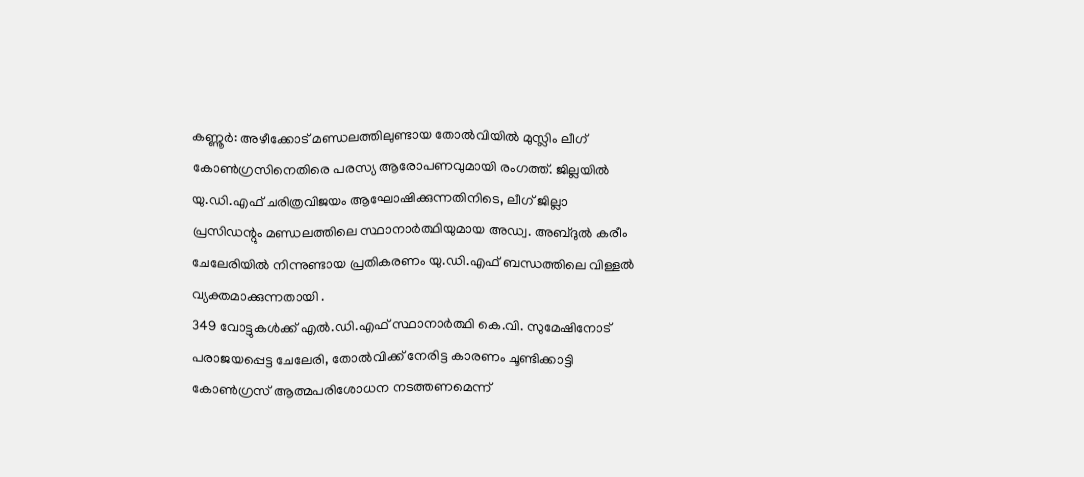കണ്ണൂർ: അഴീക്കോട് മണ്ഡലത്തിലുണ്ടായ തോൽവിയിൽ മുസ്ലിം ലീഗ് കോൺഗ്രസിനെതിരെ പരസ്യ ആരോപണവുമായി രംഗത്ത്. ജില്ലയിൽ യു.ഡി.എഫ് ചരിത്രവിജയം ആഘോഷിക്കുന്നതിനിടെ, ലീഗ് ജില്ലാ പ്രസിഡന്റും മണ്ഡലത്തിലെ സ്ഥാനാർത്ഥിയുമായ അഡ്വ. അബ്ദുൽ കരീം ചേലേരിയിൽ നിന്നുണ്ടായ പ്രതികരണം യു.ഡി.എഫ് ബന്ധത്തിലെ വിള്ളൽ വ്യക്തമാക്കുന്നതായി .
349 വോട്ടുകൾക്ക് എൽ.ഡി.എഫ് സ്ഥാനാർത്ഥി കെ.വി. സുമേഷിനോട് പരാജയപ്പെട്ട ചേലേരി, തോൽവിക്ക് നേരിട്ട കാരണം ചൂണ്ടിക്കാട്ടി കോൺഗ്രസ് ആത്മപരിശോധന നടത്തണമെന്ന്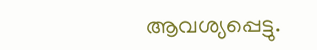ആവശ്യപ്പെട്ടു.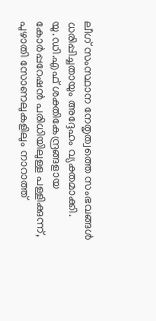ലീഗ് സംസ്ഥാന നേതൃത്വത്തെ സംഭവങ്ങൾ ധരിപ്പിച്ചതായും അദ്ദേഹം വ്യക്തമാക്കി.
യു.ഡി.എഫ് ശക്തികേന്ദ്രങ്ങളായ കോർപ്പറേഷൻ പരിധിയിലുള്ള പള്ളിക്കുന്ന്, പുഴാതി സോണലുകളിലും നാറാത്ത്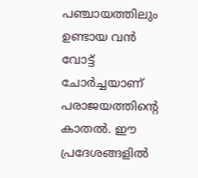പഞ്ചായത്തിലും ഉണ്ടായ വൻ വോട്ട് ചോർച്ചയാണ് പരാജയത്തിന്റെ കാതൽ. ഈ പ്രദേശങ്ങളിൽ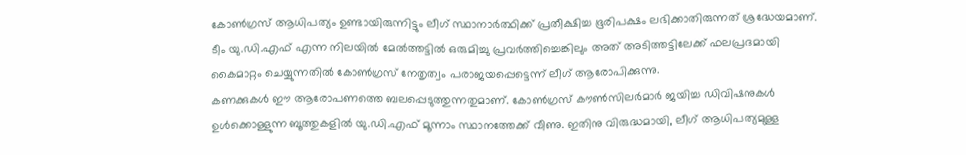കോൺഗ്രസ് ആധിപത്യം ഉണ്ടായിരുന്നിട്ടും ലീഗ് സ്ഥാനാർത്ഥിക്ക് പ്രതീക്ഷിച്ച ഭൂരിപക്ഷം ലഭിക്കാതിരുന്നത് ശ്രദ്ധേയമാണ്. ടീം യു.ഡി.എഫ് എന്ന നിലയിൽ മേൽത്തട്ടിൽ ഒരുമിച്ചു പ്രവർത്തിച്ചെങ്കിലും അത് അടിത്തട്ടിലേക്ക് ഫലപ്രദമായി കൈമാറ്റം ചെയ്യുന്നതിൽ കോൺഗ്രസ് നേതൃത്വം പരാജയപ്പെട്ടെന്ന് ലീഗ് ആരോപിക്കുന്നു.
കണക്കുകൾ ഈ ആരോപണത്തെ ബലപ്പെടുത്തുന്നതുമാണ്. കോൺഗ്രസ് കൗൺസിലർമാർ ജയിച്ച ഡിവിഷനുകൾ ഉൾക്കൊള്ളുന്ന ബൂത്തുകളിൽ യു.ഡി.എഫ് മൂന്നാം സ്ഥാനത്തേക്ക് വീണു. ഇതിനു വിരുദ്ധമായി, ലീഗ് ആധിപത്യമുള്ള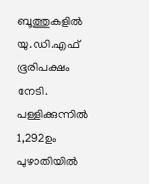ബൂത്തുകളിൽ യു.ഡി.എഫ് ഭൂരിപക്ഷം നേടി. പള്ളിക്കുന്നിൽ 1,292ഉം പുഴാതിയിൽ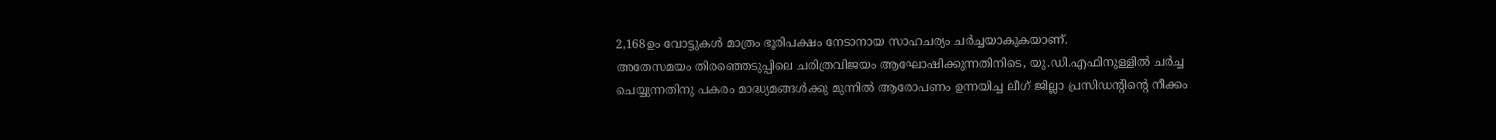2,168ഉം വോട്ടുകൾ മാത്രം ഭൂരിപക്ഷം നേടാനായ സാഹചര്യം ചർച്ചയാകുകയാണ്.
അതേസമയം തിരഞ്ഞെടുപ്പിലെ ചരിത്രവിജയം ആഘോഷിക്കുന്നതിനിടെ, യു.ഡി.എഫിനുള്ളിൽ ചർച്ച ചെയ്യുന്നതിനു പകരം മാദ്ധ്യമങ്ങൾക്കു മുന്നിൽ ആരോപണം ഉന്നയിച്ച ലീഗ് ജില്ലാ പ്രസിഡന്റിന്റെ നീക്കം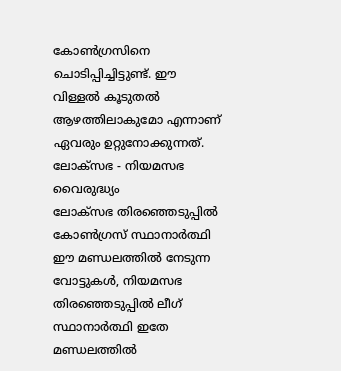കോൺഗ്രസിനെ ചൊടിപ്പിച്ചിട്ടുണ്ട്. ഈ വിള്ളൽ കൂടുതൽ ആഴത്തിലാകുമോ എന്നാണ് ഏവരും ഉറ്റുനോക്കുന്നത്.
ലോക്സഭ - നിയമസഭ വൈരുദ്ധ്യം
ലോക്സഭ തിരഞ്ഞെടുപ്പിൽ കോൺഗ്രസ് സ്ഥാനാർത്ഥി ഈ മണ്ഡലത്തിൽ നേടുന്ന വോട്ടുകൾ, നിയമസഭ തിരഞ്ഞെടുപ്പിൽ ലീഗ് സ്ഥാനാർത്ഥി ഇതേ മണ്ഡലത്തിൽ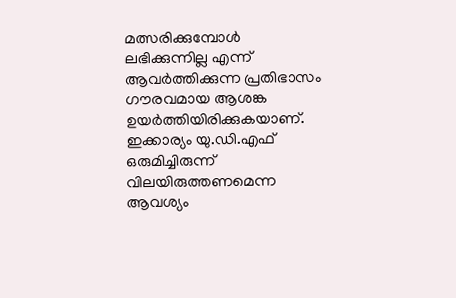മത്സരിക്കുമ്പോൾ ലഭിക്കുന്നില്ല എന്ന് ആവർത്തിക്കുന്ന പ്രതിഭാസം ഗൗരവമായ ആശങ്ക ഉയർത്തിയിരിക്കുകയാണ്. ഇക്കാര്യം യു.ഡി.എഫ് ഒരുമിച്ചിരുന്ന് വിലയിരുത്തണമെന്ന ആവശ്യം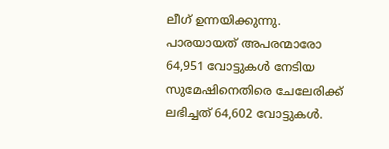ലീഗ് ഉന്നയിക്കുന്നു.
പാരയായത് അപരന്മാരോ
64,951 വോട്ടുകൾ നേടിയ സുമേഷിനെതിരെ ചേലേരിക്ക് ലഭിച്ചത് 64,602 വോട്ടുകൾ.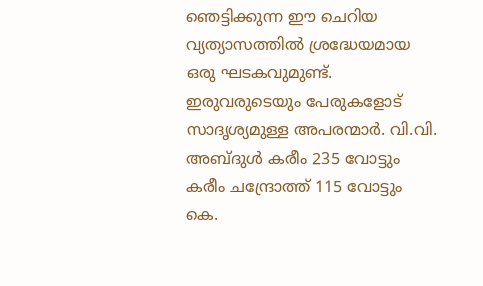ഞെട്ടിക്കുന്ന ഈ ചെറിയ വ്യത്യാസത്തിൽ ശ്രദ്ധേയമായ ഒരു ഘടകവുമുണ്ട്. ഇരുവരുടെയും പേരുകളോട് സാദൃശ്യമുള്ള അപരന്മാർ. വി.വി. അബ്ദുൾ കരീം 235 വോട്ടും കരീം ചന്ദ്രോത്ത് 115 വോട്ടും കെ.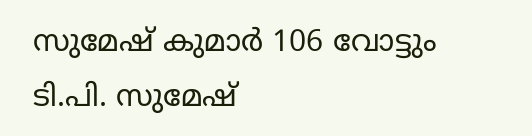സുമേഷ് കുമാർ 106 വോട്ടും ടി.പി. സുമേഷ്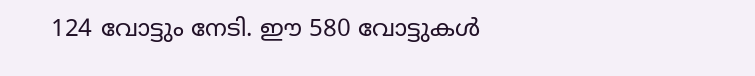124 വോട്ടും നേടി. ഈ 580 വോട്ടുകൾ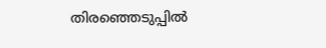തിരഞ്ഞെടുപ്പിൽ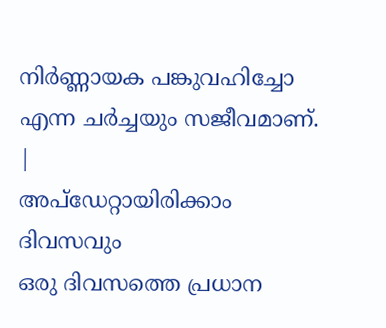നിർണ്ണായക പങ്കുവഹിച്ചോ എന്ന ചർച്ചയും സജീവമാണ്.
|
അപ്ഡേറ്റായിരിക്കാം ദിവസവും
ഒരു ദിവസത്തെ പ്രധാന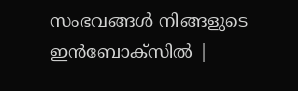സംഭവങ്ങൾ നിങ്ങളുടെ ഇൻബോക്സിൽ |